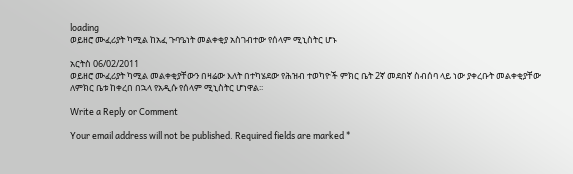loading
ወይዘሮ ሙፈሪያት ካሚል ከአፈ ጉባዔነት መልቀቂያ አስገብተው የሰላም ሚኒስትር ሆኑ

አርትስ 06/02/2011
ወይዘሮ ሙፈሪያት ካሚል መልቀቂያቸውን በዛሬው እለት በተካሄደው የሕዝብ ተወካዮች ምክር ቤት 2ኛ መደበኛ ስብሰባ ላይ ነው ያቀረቡት መልቀቂያቸው ለምክር ቤቱ ከቀረበ በኋላ የአዲሱ የሰላም ሚኒስትር ሆነዋል፡፡

Write a Reply or Comment

Your email address will not be published. Required fields are marked *